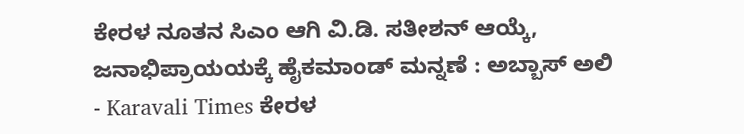ಕೇರಳ ನೂತನ ಸಿಎಂ ಆಗಿ ವಿ.ಡಿ. ಸತೀಶನ್ ಆಯ್ಕೆ, ಜನಾಭಿಪ್ರಾಯಯಕ್ಕೆ ಹೈಕಮಾಂಡ್ ಮನ್ನಣೆ : ಅಬ್ಬಾಸ್ ಅಲಿ - Karavali Times ಕೇರಳ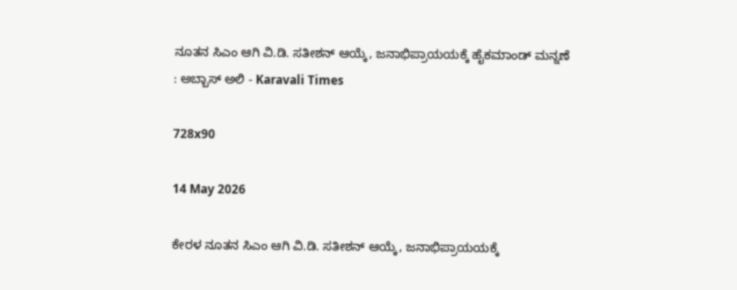ನೂತನ ಸಿಎಂ ಆಗಿ ವಿ.ಡಿ. ಸತೀಶನ್ ಆಯ್ಕೆ, ಜನಾಭಿಪ್ರಾಯಯಕ್ಕೆ ಹೈಕಮಾಂಡ್ ಮನ್ನಣೆ : ಅಬ್ಬಾಸ್ ಅಲಿ - Karavali Times

728x90

14 May 2026

ಕೇರಳ ನೂತನ ಸಿಎಂ ಆಗಿ ವಿ.ಡಿ. ಸತೀಶನ್ ಆಯ್ಕೆ, ಜನಾಭಿಪ್ರಾಯಯಕ್ಕೆ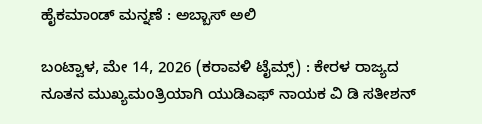ಹೈಕಮಾಂಡ್ ಮನ್ನಣೆ : ಅಬ್ಬಾಸ್ ಅಲಿ

ಬಂಟ್ವಾಳ, ಮೇ 14, 2026 (ಕರಾವಳಿ ಟೈಮ್ಸ್) : ಕೇರಳ ರಾಜ್ಯದ ನೂತನ ಮುಖ್ಯಮಂತ್ರಿಯಾಗಿ ಯುಡಿಎಫ್ ನಾಯಕ ವಿ ಡಿ ಸತೀಶನ್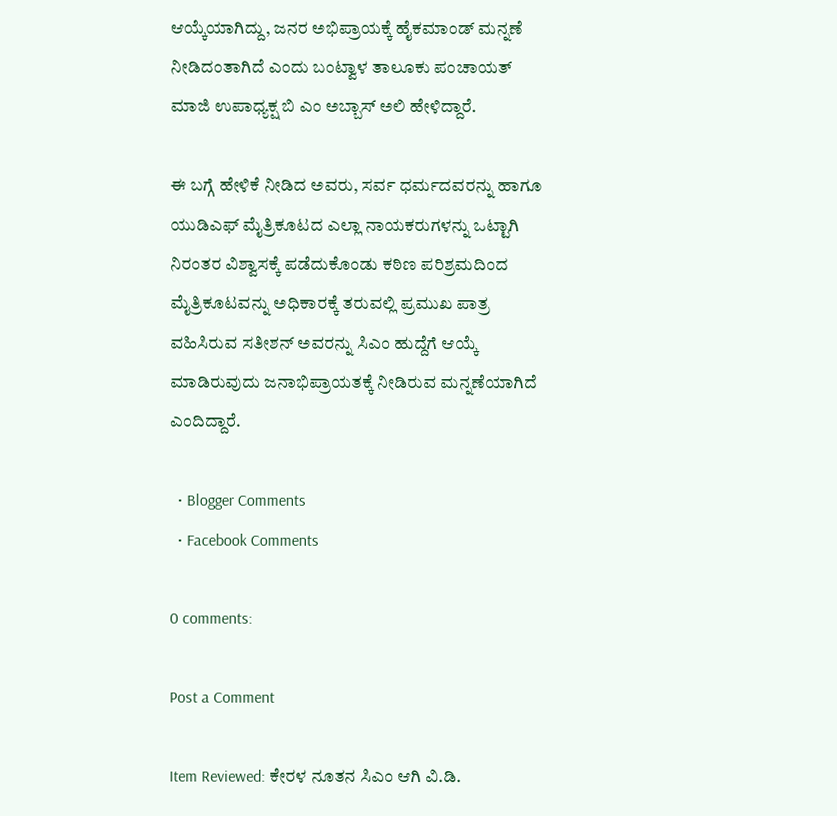ಆಯ್ಕೆಯಾಗಿದ್ದು, ಜನರ ಅಭಿಪ್ರಾಯಕ್ಕೆ ಹೈಕಮಾಂಡ್ ಮನ್ನಣೆ ನೀಡಿದಂತಾಗಿದೆ ಎಂದು ಬಂಟ್ವಾಳ ತಾಲೂಕು ಪಂಚಾಯತ್ ಮಾಜಿ ಉಪಾಧ್ಯಕ್ಷ ಬಿ ಎಂ ಅಬ್ಬಾಸ್ ಅಲಿ ಹೇಳಿದ್ದಾರೆ.

ಈ ಬಗ್ಗೆ ಹೇಳಿಕೆ ನೀಡಿದ ಅವರು, ಸರ್ವ ಧರ್ಮದವರನ್ನು ಹಾಗೂ ಯುಡಿಎಫ್ ಮೈತ್ರಿಕೂಟದ ಎಲ್ಲಾ ನಾಯಕರುಗಳನ್ನು ಒಟ್ಟಾಗಿ ನಿರಂತರ ವಿಶ್ವಾಸಕ್ಕೆ ಪಡೆದುಕೊಂಡು ಕಠಿಣ ಪರಿಶ್ರಮದಿಂದ ಮೈತ್ರಿಕೂಟವನ್ನು ಅಧಿಕಾರಕ್ಕೆ ತರುವಲ್ಲಿ ಪ್ರಮುಖ ಪಾತ್ರ ವಹಿಸಿರುವ ಸತೀಶನ್ ಅವರನ್ನು ಸಿಎಂ ಹುದ್ದೆಗೆ ಆಯ್ಕೆ ಮಾಡಿರುವುದು ಜನಾಭಿಪ್ರಾಯತಕ್ಕೆ ನೀಡಿರುವ ಮನ್ನಣೆಯಾಗಿದೆ ಎಂದಿದ್ದಾರೆ.

  • Blogger Comments
  • Facebook Comments

0 comments:

Post a Comment

Item Reviewed: ಕೇರಳ ನೂತನ ಸಿಎಂ ಆಗಿ ವಿ.ಡಿ.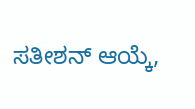ಸತೀಶನ್ ಆಯ್ಕೆ,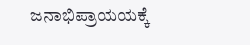ಜನಾಭಿಪ್ರಾಯಯಕ್ಕೆ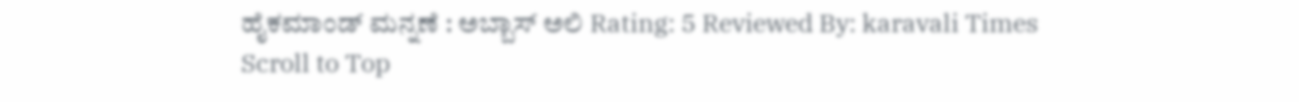ಹೈಕಮಾಂಡ್ ಮನ್ನಣೆ : ಅಬ್ಬಾಸ್ ಅಲಿ Rating: 5 Reviewed By: karavali Times
Scroll to Top